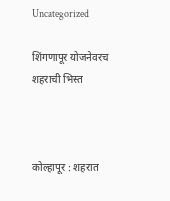Uncategorized

शिंगणापूर योजनेवरच शहराची भिस्त



कोल्हापूर : शहरात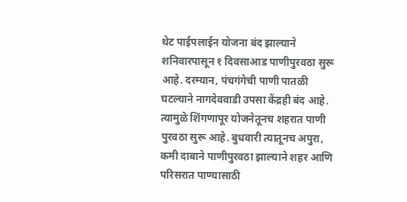थेट पाईपलाईन योजना बंद झाल्याने शनिवारपासून १ दिवसाआड पाणीपुरवठा सुरू आहे. दरम्यान, पंचगंगेची पाणी पातळी घटल्याने नागदेववाडी उपसा केंद्रही बंद आहे. त्यामुळे शिंगणापूर योजनेतूनच शहरात पाणी पुरवठा सुरू आहे. बुधवारी त्यातूनच अपुरा, कमी दाबाने पाणीपुरवठा झाल्याने शहर आणि परिसरात पाण्यासाठी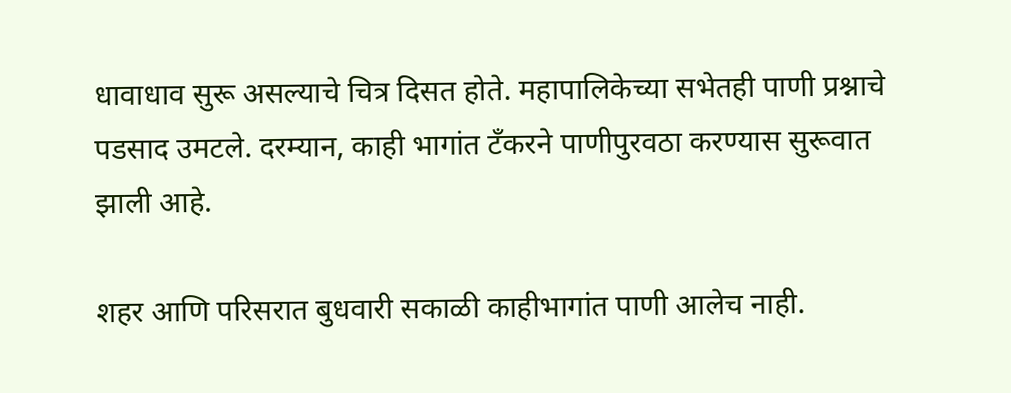धावाधाव सुरू असल्याचे चित्र दिसत होते. महापालिकेच्या सभेतही पाणी प्रश्नाचे पडसाद उमटले. दरम्यान, काही भागांत टँकरने पाणीपुरवठा करण्यास सुरूवात झाली आहे.

शहर आणि परिसरात बुधवारी सकाळी काहीभागांत पाणी आलेच नाही.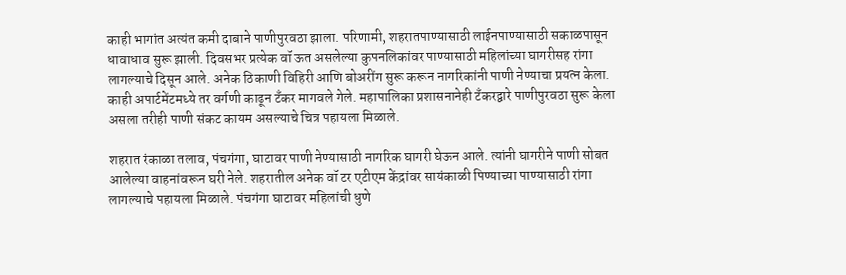काही भागांत अत्यंत कमी दाबाने पाणीपुरवठा झाला. परिणामी, शहरातपाण्यासाठी लाईनपाण्यासाठी सकाळपासून धावाधाव सुरू झाली. दिवसभर प्रत्येक वॉ ऊत असलेल्या कुपनलिकांवर पाण्यासाठी महिलांच्या घागरीसह रांगा लागल्याचे दिसून आले. अनेक ठिकाणी विहिरी आणि बोअरींग सुरू करून नागरिकांनी पाणी नेण्याचा प्रयत्न केला. काही अपार्टमेंटमध्ये तर वर्गणी काढून टँकर मागवले गेले. महापालिका प्रशासनानेही टँकरद्वारे पाणीपुरवठा सुरू केला असला तरीही पाणी संकट कायम असल्याचे चित्र पहायला मिळाले.

शहरात रंकाळा तलाव, पंचगंगा, घाटावर पाणी नेण्यासाठी नागरिक घागरी घेऊन आले. त्यांनी घागरीने पाणी सोबत आलेल्या वाहनांवरून घरी नेले. शहरातील अनेक वॉ टर एटीएम केंद्रांवर सायंकाळी पिण्याच्या पाण्यासाठी रांगा लागल्याचे पहायला मिळाले. पंचगंगा घाटावर महिलांची धुणे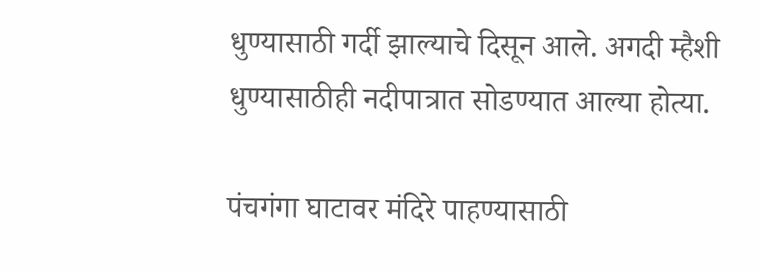धुण्यासाठी गर्दी झाल्याचे दिसून आले. अगदी म्हैशी धुण्यासाठीही नदीपात्रात सोडण्यात आल्या होत्या.

पंचगंगा घाटावर मंदिरे पाहण्यासाठी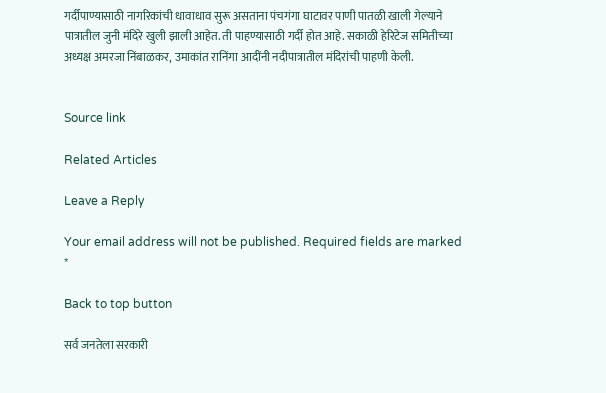गर्दीपाण्यासाठी नागरिकांची धावाधाव सुरू असताना पंचगंगा घाटावर पाणी पातळी खाली गेल्याने पात्रातील जुनी मंदिरे खुली झाली आहेत. ती पाहण्यासाठी गर्दी होत आहे. सकाळी हेरिटेज समितीच्या अध्यक्ष अमरजा निंबाळकर, उमाकांत रानिंगा आदींनी नदीपात्रातील मंदिरांची पाहणी केली.


Source link

Related Articles

Leave a Reply

Your email address will not be published. Required fields are marked *

Back to top button

सर्व जनतेला सरकारी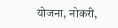योजना, नोकरी,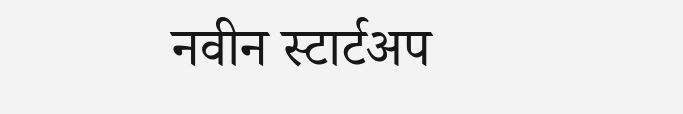नवीन स्टार्टअप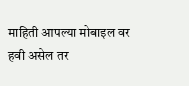माहिती आपल्या मोबाइल वर हवी असेल तर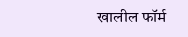खालील फॉर्म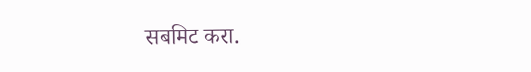सबमिट करा.